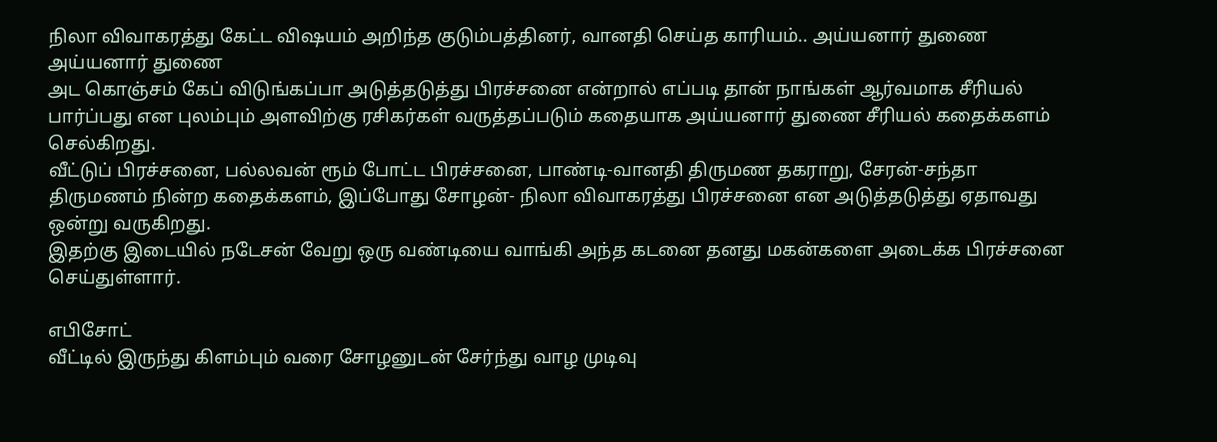நிலா விவாகரத்து கேட்ட விஷயம் அறிந்த குடும்பத்தினர், வானதி செய்த காரியம்.. அய்யனார் துணை
அய்யனார் துணை
அட கொஞ்சம் கேப் விடுங்கப்பா அடுத்தடுத்து பிரச்சனை என்றால் எப்படி தான் நாங்கள் ஆர்வமாக சீரியல் பார்ப்பது என புலம்பும் அளவிற்கு ரசிகர்கள் வருத்தப்படும் கதையாக அய்யனார் துணை சீரியல் கதைக்களம் செல்கிறது.
வீட்டுப் பிரச்சனை, பல்லவன் ரூம் போட்ட பிரச்சனை, பாண்டி-வானதி திருமண தகராறு, சேரன்-சந்தா திருமணம் நின்ற கதைக்களம், இப்போது சோழன்- நிலா விவாகரத்து பிரச்சனை என அடுத்தடுத்து ஏதாவது ஒன்று வருகிறது.
இதற்கு இடையில் நடேசன் வேறு ஒரு வண்டியை வாங்கி அந்த கடனை தனது மகன்களை அடைக்க பிரச்சனை செய்துள்ளார்.

எபிசோட்
வீட்டில் இருந்து கிளம்பும் வரை சோழனுடன் சேர்ந்து வாழ முடிவு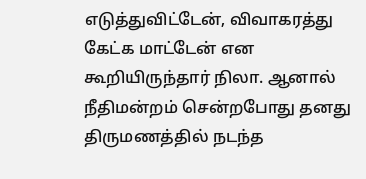எடுத்துவிட்டேன், விவாகரத்து கேட்க மாட்டேன் என கூறியிருந்தார் நிலா. ஆனால் நீதிமன்றம் சென்றபோது தனது திருமணத்தில் நடந்த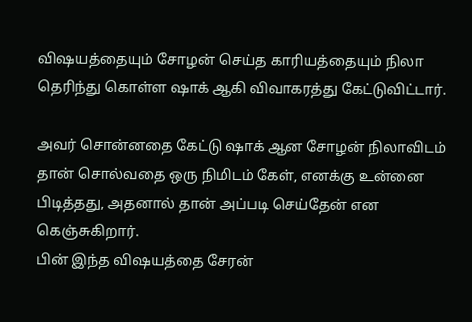விஷயத்தையும் சோழன் செய்த காரியத்தையும் நிலா தெரிந்து கொள்ள ஷாக் ஆகி விவாகரத்து கேட்டுவிட்டார்.

அவர் சொன்னதை கேட்டு ஷாக் ஆன சோழன் நிலாவிடம் தான் சொல்வதை ஒரு நிமிடம் கேள், எனக்கு உன்னை பிடித்தது, அதனால் தான் அப்படி செய்தேன் என கெஞ்சுகிறார்.
பின் இந்த விஷயத்தை சேரன்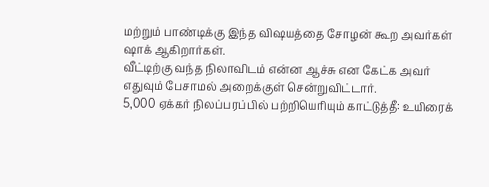மற்றும் பாண்டிக்கு இந்த விஷயத்தை சோழன் கூற அவர்கள் ஷாக் ஆகிறார்கள்.
வீட்டிற்கு வந்த நிலாவிடம் என்ன ஆச்சு என கேட்க அவர் எதுவும் பேசாமல் அறைக்குள் சென்றுவிட்டார்.
5,000 ஏக்கர் நிலப்பரப்பில் பற்றியெரியும் காட்டுத்தீ: உயிரைக்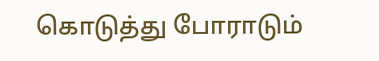கொடுத்து போராடும்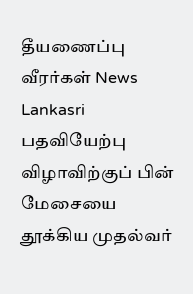தீயணைப்பு வீரர்கள் News Lankasri
பதவியேற்பு விழாவிற்குப் பின் மேசையை தூக்கிய முதல்வர்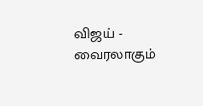விஜய் - வைரலாகும்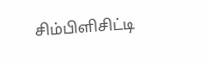சிம்பிளிசிட்டி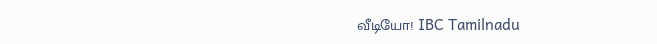வீடியோ! IBC Tamilnadu